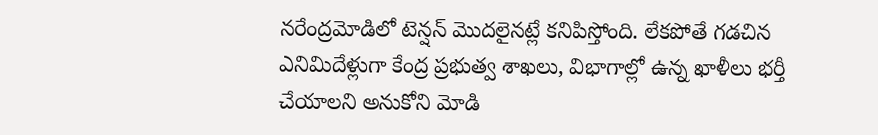నరేంద్రమోడిలో టెన్షన్ మొదలైనట్లే కనిపిస్తోంది. లేకపోతే గడచిన ఎనిమిదేళ్లుగా కేంద్ర ప్రభుత్వ శాఖలు, విభాగాల్లో ఉన్న ఖాళీలు భర్తీ చేయాలని అనుకోని మోడి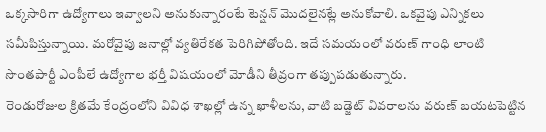ఒక్కసారిగా ఉద్యోగాలు ఇవ్వాలని అనుకున్నారంటే టెన్షన్ మొదలైనట్లే అనుకోవాలి. ఒకవైపు ఎన్నికలు సమీపిస్తున్నాయి. మరోవైపు జనాల్లో వ్యతిరేకత పెరిగిపోతోంది. ఇదే సమయంలో వరుణ్ గాంధి లాంటి సొంతపార్టీ ఎంపీలే ఉద్యోగాల భర్తీ విషయంలో మోడీని తీవ్రంగా తప్పుపడుతున్నారు.
రెండురోజుల క్రితమే కేంద్రంలోని వివిధ శాఖల్లో ఉన్న ఖాళీలను, వాటి బడ్జెట్ వివరాలను వరుణ్ బయటపెట్టిన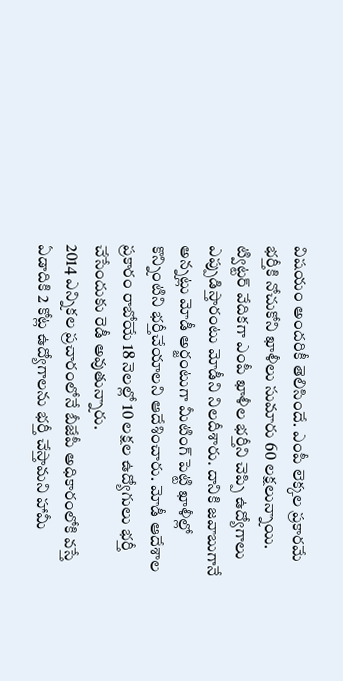విషయం అందరికీ తెలిసిందే. ఎంపీ లెక్కల ప్రకారమే భర్తీకి నోచుకోని ఖాళీలు సుమారు 60 లక్షలున్నాయి. ట్విట్టర్ వేదికగా ఎంపీ ఖాళీల భర్తీని చెప్పి ఉద్యోగాలు ఎప్పుడిస్తారంటు మోడీని నిలదీశారు. దానికి జవాబుగానే అన్నట్లు మోడీ అర్జంటుగా మీటింగ్ పెట్టి ఖాళీల్లో కొన్నింటిని భర్తీచేయాలని ఆదేశించారు. మోడీ ఆదేశాల ప్రకారం రాబోయే 18 నెలల్లో 10 లక్షల ఉద్యోగులు భర్తీ చేసేందుకు రెడీ అవుతున్నారు.
2014 ఎన్నికల ప్రచారంలోనే బీజేపీ అధికారంలోకి వస్తే ఏడాదికి 2 కోట్ల ఉద్యోగాలను భర్తీ చేస్తామని హామీ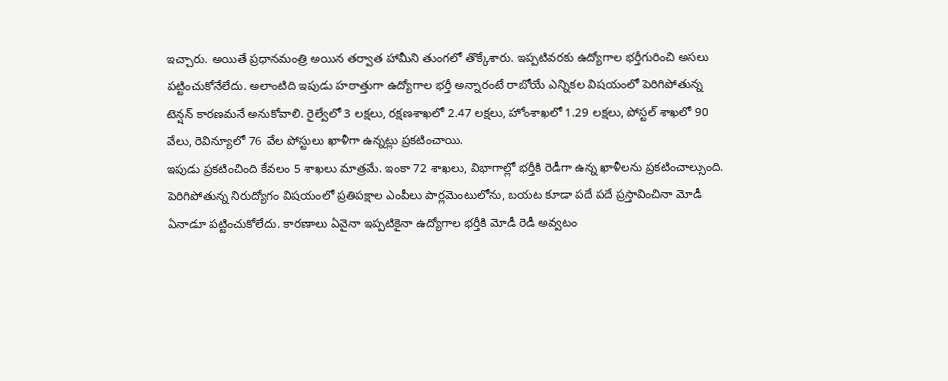ఇచ్చారు. అయితే ప్రధానమంత్రి అయిన తర్వాత హామీని తుంగలో తొక్కేశారు. ఇప్పటివరకు ఉద్యోగాల భర్తీగురించి అసలు పట్టించుకోనేలేదు. అలాంటిది ఇపుడు హఠాత్తుగా ఉద్యోగాల భర్తీ అన్నారంటే రాబోయే ఎన్నికల విషయంలో పెరిగిపోతున్న టెన్షన్ కారణమనే అనుకోవాలి. రైల్వేలో 3 లక్షలు, రక్షణశాఖలో 2.47 లక్షలు, హోంశాఖలో 1.29 లక్షలు, పోస్టల్ శాఖలో 90 వేలు, రెవిన్యూలో 76 వేల పోస్టులు ఖాళీగా ఉన్నట్లు ప్రకటించాయి.
ఇపుడు ప్రకటించింది కేవలం 5 శాఖలు మాత్రమే. ఇంకా 72 శాఖలు, విభాగాల్లో భర్తీకి రెడీగా ఉన్న ఖాళీలను ప్రకటించాల్సుంది. పెరిగిపోతున్న నిరుద్యోగం విషయంలో ప్రతిపక్షాల ఎంపీలు పార్లమెంటులోను, బయట కూడా పదే పదే ప్రస్తావించినా మోడీ ఏనాడూ పట్టించుకోలేదు. కారణాలు ఏవైనా ఇప్పటికైనా ఉద్యోగాల భర్తీకి మోడీ రెడీ అవ్వటం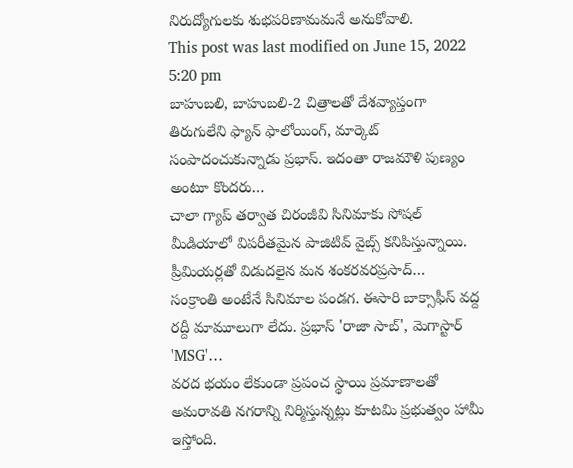నిరుద్యోగులకు శుభపరిణామమనే అనుకోవాలి.
This post was last modified on June 15, 2022 5:20 pm
బాహుబలి, బాహుబలి-2 చిత్రాలతో దేశవ్యాప్తంగా తిరుగులేని ఫ్యాన్ ఫాలోయింగ్, మార్కెట్ సంపాదంచుకున్నాడు ప్రభాస్. ఇదంతా రాజమౌళి పుణ్యం అంటూ కొందరు…
చాలా గ్యాప్ తర్వాత చిరంజీవి సినిమాకు సోషల్ మీడియాలో విపరీతమైన పాజిటివ్ వైబ్స్ కనిపిస్తున్నాయి. ప్రీమియర్లతో విడుదలైన మన శంకరవరప్రసాద్…
సంక్రాంతి అంటేనే సినిమాల పండగ. ఈసారి బాక్సాఫీస్ వద్ద రద్దీ మామూలుగా లేదు. ప్రభాస్ 'రాజా సాబ్', మెగాస్టార్ 'MSG'…
వరద భయం లేకుండా ప్రపంచ స్థాయి ప్రమాణాలతో అమరావతి నగరాన్ని నిర్మిస్తున్నట్లు కూటమి ప్రభుత్వం హామీ ఇస్తోంది.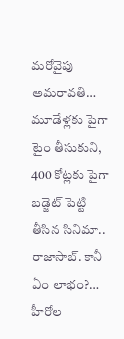మరోవైపు అమరావతి…
మూడేళ్లకు పైగా టైం తీసుకుని, 400 కోట్లకు పైగా బడ్జెట్ పెట్టి తీసిన సినిమా.. రాజాసాబ్. కానీ ఏం లాభం?…
హీరోల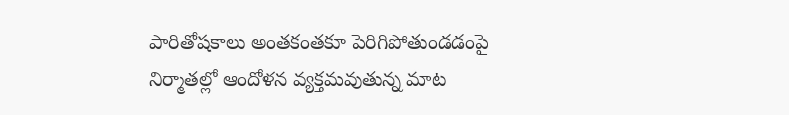పారితోషకాలు అంతకంతకూ పెరిగిపోతుండడంపై నిర్మాతల్లో ఆందోళన వ్యక్తమవుతున్న మాట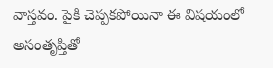వాస్తవం. పైకి చెప్పకపోయినా ఈ విషయంలో అసంతృప్తితో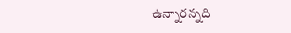ఉన్నారన్నది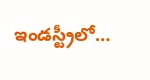ఇండస్ట్రీలో…